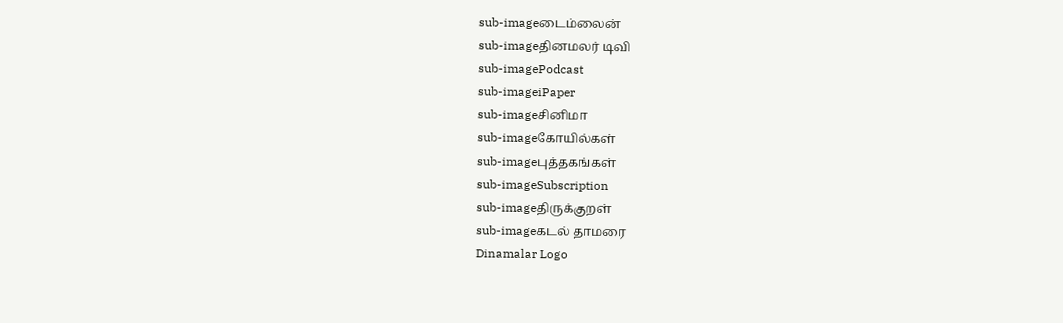sub-imageடைம்லைன்
sub-imageதினமலர் டிவி
sub-imagePodcast
sub-imageiPaper
sub-imageசினிமா
sub-imageகோயில்கள்
sub-imageபுத்தகங்கள்
sub-imageSubscription
sub-imageதிருக்குறள்
sub-imageகடல் தாமரை
Dinamalar Logo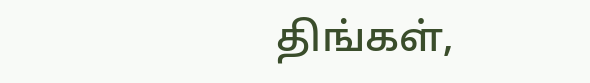திங்கள்,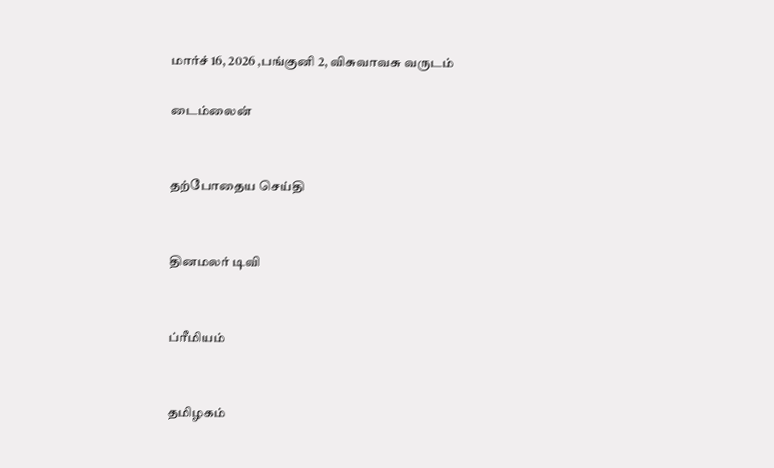மார்ச் 16, 2026 ,பங்குனி 2, விசுவாவசு வருடம்

டைம்லைன்


தற்போதைய செய்தி


தினமலர் டிவி


ப்ரீமியம்


தமிழகம்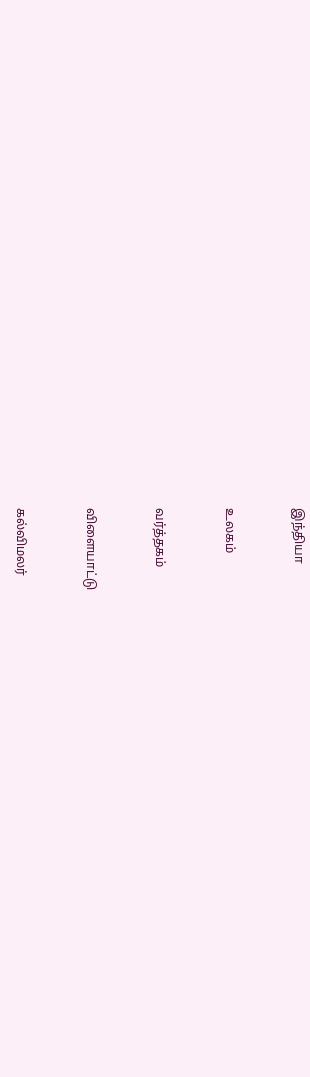இந்தியா


உலகம்


வர்த்தகம்


விளையாட்டு


கல்விமலர்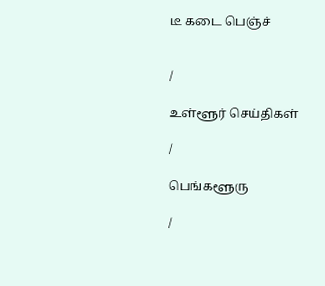டீ கடை பெஞ்ச்


/

உள்ளூர் செய்திகள்

/

பெங்களூரு

/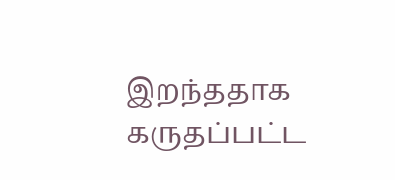இறந்ததாக கருதப்பட்ட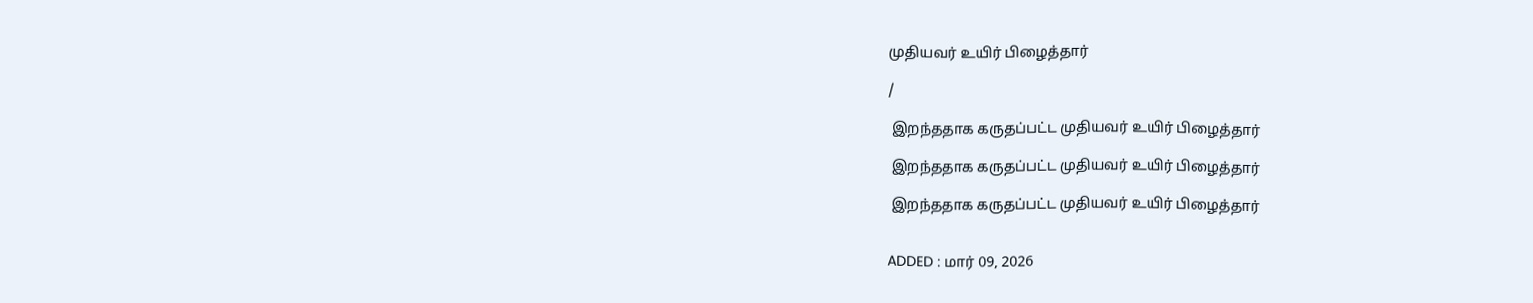முதியவர் உயிர் பிழைத்தார்

/

 இறந்ததாக கருதப்பட்ட முதியவர் உயிர் பிழைத்தார்

 இறந்ததாக கருதப்பட்ட முதியவர் உயிர் பிழைத்தார்

 இறந்ததாக கருதப்பட்ட முதியவர் உயிர் பிழைத்தார்


ADDED : மார் 09, 2026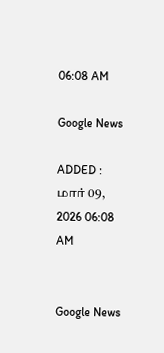06:08 AM

Google News

ADDED : மார் 09, 2026 06:08 AM


Google News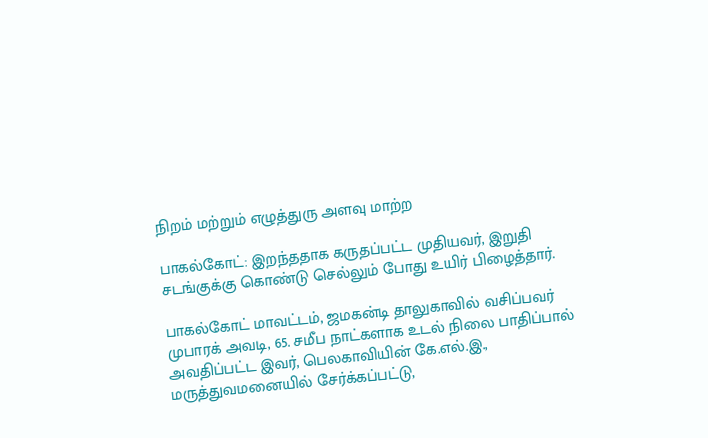நிறம் மற்றும் எழுத்துரு அளவு மாற்ற

பாகல்கோட்: இறந்ததாக கருதப்பட்ட முதியவர், இறுதி சடங்குக்கு கொண்டு செல்லும் போது உயிர் பிழைத்தார்.

பாகல்கோட் மாவட்டம், ஜமகன்டி தாலுகாவில் வசிப்பவர் முபாரக் அவடி, 65. சமீப நாட்களாக உடல் நிலை பாதிப்பால் அவதிப்பட்ட இவர், பெலகாவியின் கே.எல்.இ., மருத்துவமனையில் சேர்க்கப்பட்டு,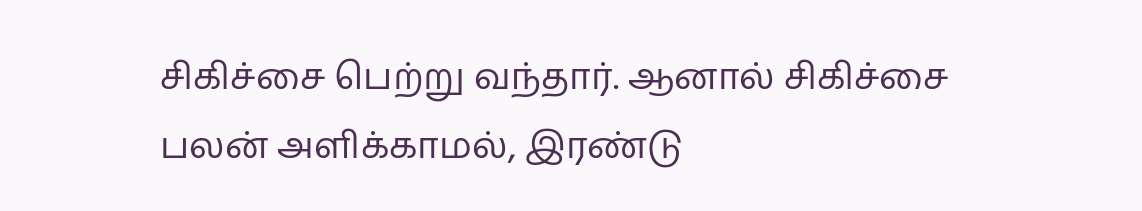சிகிச்சை பெற்று வந்தார். ஆனால் சிகிச்சை பலன் அளிக்காமல், இரண்டு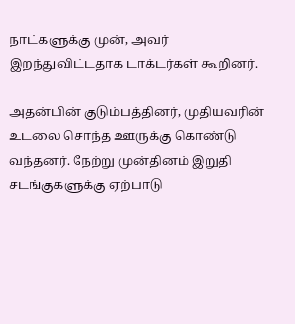நாட்களுக்கு முன், அவர் இறந்துவிட்டதாக டாக்டர்கள் கூறினர்.

அதன்பின் குடும்பத்தினர், முதியவரின் உடலை சொந்த ஊருக்கு கொண்டு வந்தனர். நேற்று முன்தினம் இறுதி சடங்குகளுக்கு ஏற்பாடு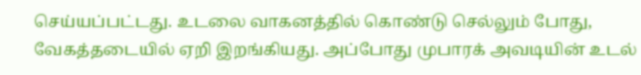செய்யப்பட்டது. உடலை வாகனத்தில் கொண்டு செல்லும் போது, வேகத்தடையில் ஏறி இறங்கியது. அப்போது முபாரக் அவடியின் உடல்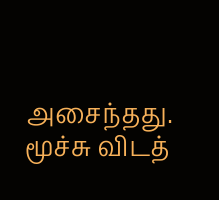அசைந்தது. மூச்சு விடத்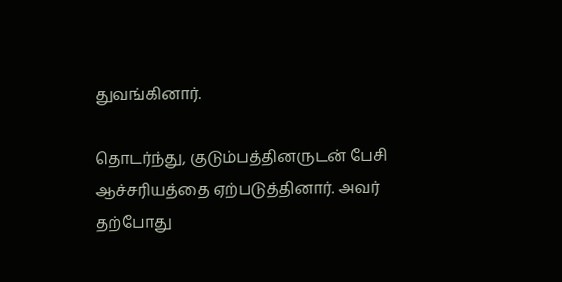துவங்கினார்.

தொடர்ந்து, குடும்பத்தினருடன் பேசி ஆச்சரியத்தை ஏற்படுத்தினார். அவர் தற்போது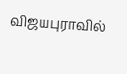விஜயபுராவில்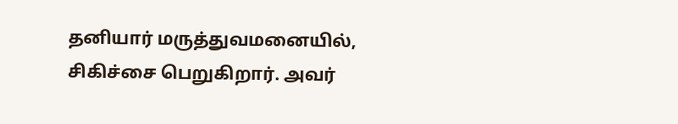தனியார் மருத்துவமனையில், சிகிச்சை பெறுகிறார். அவர்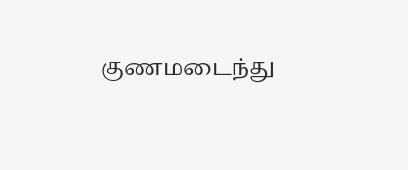குணமடைந்து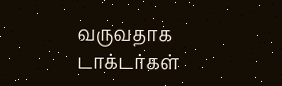வருவதாக டாக்டர்கள்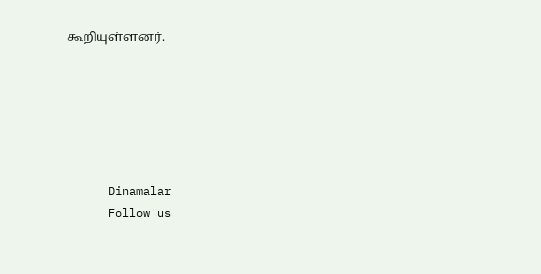கூறியுள்ளனர்.






      Dinamalar
      Follow us